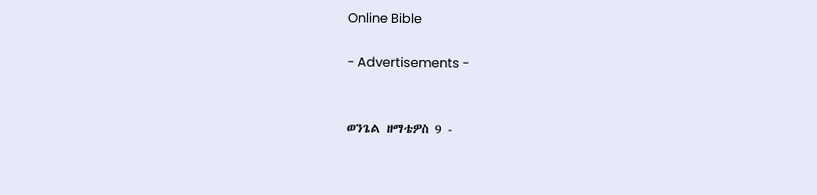Online Bible

- Advertisements -


ወንጌል ዘማቴዎስ 9 -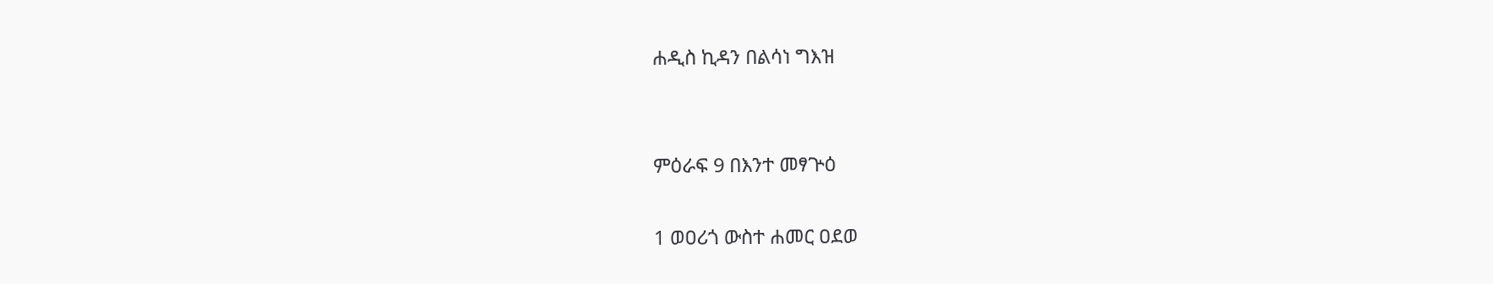ሐዲስ ኪዳን በልሳነ ግእዝ


ምዕራፍ 9 በእንተ መፃጕዕ

1 ወዐሪጎ ውስተ ሐመር ዐደወ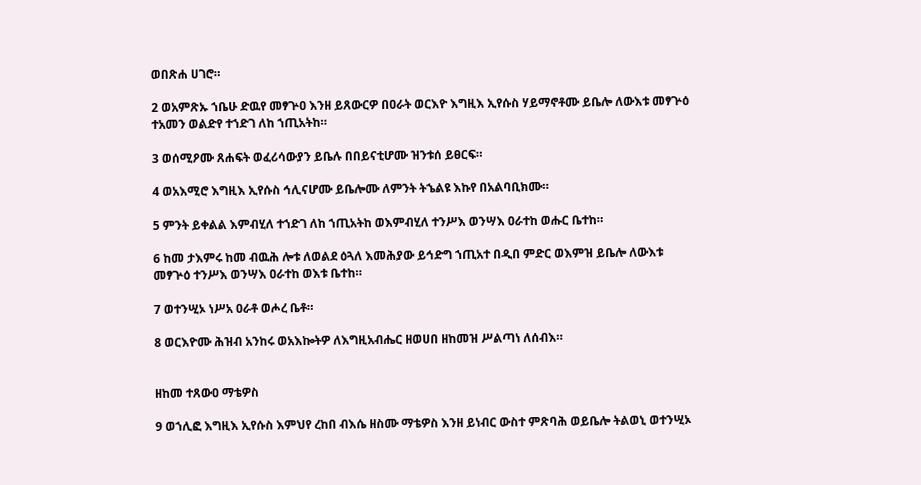ወበጽሐ ሀገሮ።

2 ወአምጽኡ ኀቤሁ ድዉየ መፃጕዐ እንዘ ይጸውርዎ በዐራት ወርእዮ እግዚእ ኢየሱስ ሃይማኖቶሙ ይቤሎ ለውእቱ መፃጕዕ ተአመን ወልድየ ተኀድገ ለከ ኀጢአትከ።

3 ወሰሚዖሙ ጸሐፍት ወፈሪሳውያን ይቤሉ በበይናቲሆሙ ዝንቱሰ ይፀርፍ።

4 ወአእሚሮ እግዚእ ኢየሱስ ኅሊናሆሙ ይቤሎሙ ለምንት ትኄልዩ እኩየ በአልባቢክሙ።

5 ምንት ይቀልል እምብሂለ ተኀድገ ለከ ኀጢአትከ ወእምብሂለ ተንሥእ ወንሣእ ዐራተከ ወሑር ቤተከ።

6 ከመ ታእምሩ ከመ ብዉሕ ሎቱ ለወልደ ዕጓለ እመሕያው ይኅድግ ኀጢአተ በዲበ ምድር ወእምዝ ይቤሎ ለውእቱ መፃጕዕ ተንሥእ ወንሣእ ዐራተከ ወእቱ ቤተከ።

7 ወተንሢኦ ነሥአ ዐራቶ ወሖረ ቤቶ።

8 ወርእዮሙ ሕዝብ አንከሩ ወአእኰትዎ ለእግዚአብሔር ዘወሀበ ዘከመዝ ሥልጣነ ለሰብእ።


ዘከመ ተጸውዐ ማቴዎስ

9 ወኀሊፎ እግዚእ ኢየሱስ እምህየ ረከበ ብእሴ ዘስሙ ማቴዎስ እንዘ ይነብር ውስተ ምጽባሕ ወይቤሎ ትልወኒ ወተንሢኦ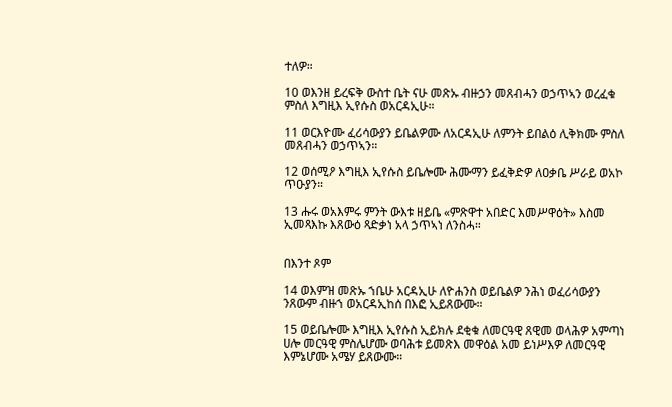ተለዎ።

10 ወእንዘ ይረፍቅ ውስተ ቤት ናሁ መጽኡ ብዙኃን መጸብሓን ወኃጥኣን ወረፈቁ ምስለ እግዚእ ኢየሱስ ወአርዳኢሁ።

11 ወርእዮሙ ፈሪሳውያን ይቤልዎሙ ለአርዳኢሁ ለምንት ይበልዕ ሊቅክሙ ምስለ መጸብሓን ወኃጥኣን።

12 ወሰሚዖ እግዚእ ኢየሱስ ይቤሎሙ ሕሙማን ይፈቅድዎ ለዐቃቤ ሥራይ ወአኮ ጥዑያን።

13 ሑሩ ወአእምሩ ምንት ውእቱ ዘይቤ «ምጽዋተ አበድር እመሥዋዕት» እስመ ኢመጻእኩ እጸውዕ ጻድቃነ አላ ኃጥኣነ ለንስሓ።


በእንተ ጾም

14 ወእምዝ መጽኡ ኀቤሁ አርዳኢሁ ለዮሐንስ ወይቤልዎ ንሕነ ወፈሪሳውያን ንጸውም ብዙኀ ወአርዳኢከሰ በእፎ ኢይጸውሙ።

15 ወይቤሎሙ እግዚእ ኢየሱስ ኢይክሉ ደቂቁ ለመርዓዊ ጸዊመ ወላሕዎ አምጣነ ሀሎ መርዓዊ ምስሌሆሙ ወባሕቱ ይመጽእ መዋዕል አመ ይነሥእዎ ለመርዓዊ እምኔሆሙ አሜሃ ይጸውሙ።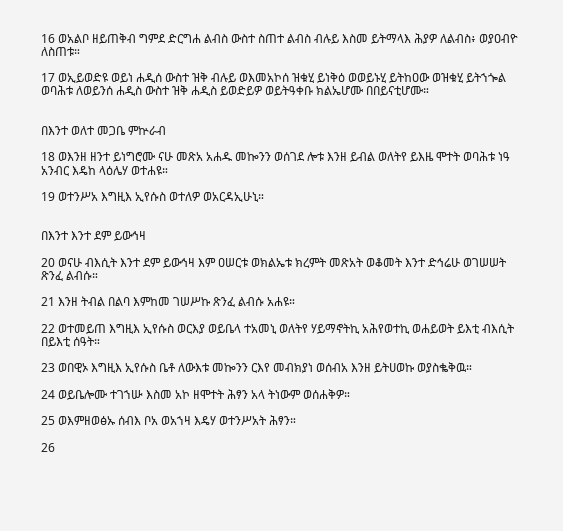16 ወአልቦ ዘይጠቅብ ግምደ ድርግሐ ልብስ ውስተ ስጠተ ልብስ ብሉይ እስመ ይትማላእ ሕያዎ ለልብስ፥ ወያዐብዮ ለስጠቱ።

17 ወኢይወድዩ ወይነ ሐዲሰ ውስተ ዝቅ ብሉይ ወእመአኮሰ ዝቁሂ ይነቅዕ ወወይኑሂ ይትከዐው ወዝቁሂ ይትኀጐል ወባሕቱ ለወይንሰ ሐዲስ ውስተ ዝቅ ሐዲስ ይወድይዎ ወይትዓቀቡ ክልኤሆሙ በበይናቲሆሙ።


በእንተ ወለተ መጋቤ ምኵራብ

18 ወእንዘ ዘንተ ይነግሮሙ ናሁ መጽአ አሐዱ መኰንን ወሰገደ ሎቱ እንዘ ይብል ወለትየ ይእዜ ሞተት ወባሕቱ ነዓ አንብር እዴከ ላዕሌሃ ወተሐዩ።

19 ወተንሥአ እግዚእ ኢየሱስ ወተለዎ ወአርዳኢሁኒ።


በእንተ እንተ ደም ይውኅዛ

20 ወናሁ ብእሲት እንተ ደም ይውኅዛ እም ዐሠርቱ ወክልኤቱ ክረምት መጽአት ወቆመት እንተ ድኅሬሁ ወገሠሠት ጽንፈ ልብሱ።

21 እንዘ ትብል በልባ እምከመ ገሠሥኩ ጽንፈ ልብሱ አሐዩ።

22 ወተመይጠ እግዚእ ኢየሱስ ወርእያ ወይቤላ ተአመኒ ወለትየ ሃይማኖትኪ አሕየወተኪ ወሐይወት ይእቲ ብእሲት በይእቲ ሰዓት።

23 ወበዊኦ እግዚእ ኢየሱስ ቤቶ ለውእቱ መኰንን ርእየ መብክያነ ወሰብአ እንዘ ይትሀወኩ ወያስቈቅዉ።

24 ወይቤሎሙ ተገኀሡ እስመ አኮ ዘሞተት ሕፃን አላ ትነውም ወሰሐቅዎ።

25 ወእምዘወፅኡ ሰብእ ቦአ ወአኀዛ እዴሃ ወተንሥአት ሕፃን።

26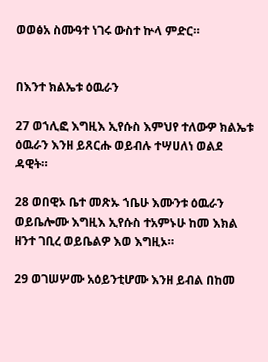ወወፅአ ስሙዓተ ነገሩ ውስተ ኵላ ምድር።


በእንተ ክልኤቱ ዕዉራን

27 ወኀሊፎ እግዚእ ኢየሱስ እምህየ ተለውዎ ክልኤቱ ዕዉራን እንዘ ይጸርሑ ወይብሉ ተሣሀለነ ወልደ ዳዊት።

28 ወበዊኦ ቤተ መጽኡ ኀቤሁ እሙንቱ ዕዉራን ወይቤሎሙ እግዚእ ኢየሱስ ተአምኑሁ ከመ እክል ዘንተ ገቢረ ወይቤልዎ እወ እግዚኦ።

29 ወገሠሦሙ አዕይንቲሆሙ እንዘ ይብል በከመ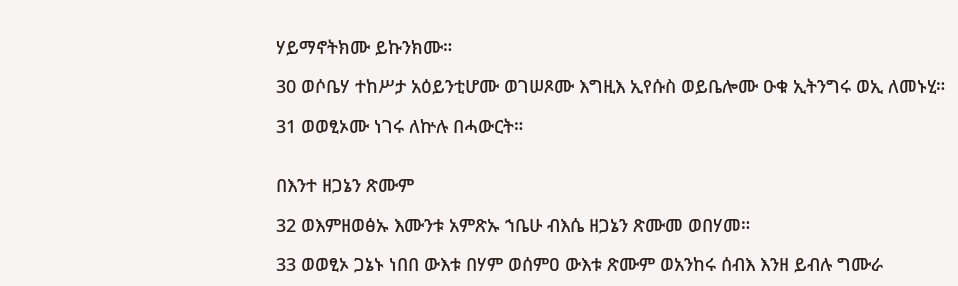ሃይማኖትክሙ ይኩንክሙ።

30 ወሶቤሃ ተከሥታ አዕይንቲሆሙ ወገሠጾሙ እግዚእ ኢየሱስ ወይቤሎሙ ዑቁ ኢትንግሩ ወኢ ለመኑሂ።

31 ወወፂኦሙ ነገሩ ለኵሉ በሓውርት።


በእንተ ዘጋኔን ጽሙም

32 ወእምዘወፅኡ እሙንቱ አምጽኡ ኀቤሁ ብእሴ ዘጋኔን ጽሙመ ወበሃመ።

33 ወወፂኦ ጋኔኑ ነበበ ውእቱ በሃም ወሰምዐ ውእቱ ጽሙም ወአንከሩ ሰብእ እንዘ ይብሉ ግሙራ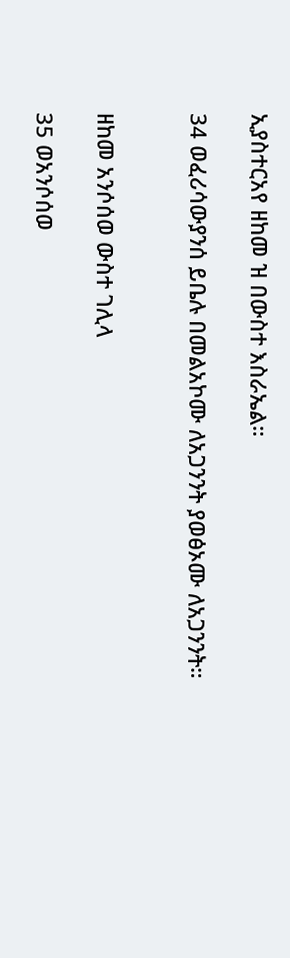ኢያስተርአየ ዘከመ ዝ በውስተ እስራኤል።

34 ወፈሪሳውያንሰ ይቤሉ በመልአኮሙ ለአጋንንት ያወፅኦሙ ለአጋንንት።


ዘከመ አንሶሰወ ውስተ ገሊላ

35 ወአንሶሰወ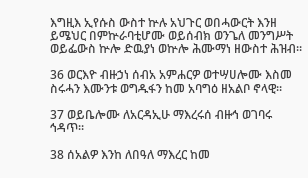እግዚእ ኢየሱስ ውስተ ኵሉ አህጉር ወበሓውርት እንዘ ይሜህር በምኵራባቲሆሙ ወይሰብክ ወንጌለ መንግሥት ወይፌውስ ኵሎ ድዉያነ ወኵሎ ሕሙማነ ዘውስተ ሕዝብ።

36 ወርእዮ ብዙኃነ ሰብአ አምሐርዎ ወተሣሀሎሙ እስመ ስሩሓን እሙንቱ ወግዱፋን ከመ አባግዕ ዘአልቦ ኖላዊ።

37 ወይቤሎሙ ለአርዳኢሁ ማእረሩሰ ብዙኅ ወገባሩ ኅዳጥ።

38 ሰአልዎ እንከ ለበዓለ ማእረር ከመ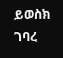ይወስክ ገባረ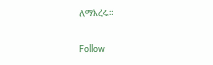ለማእረሩ።

Follow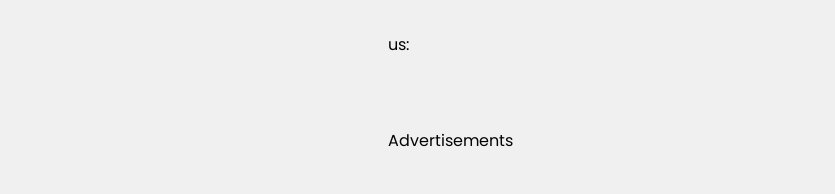us:



Advertisements